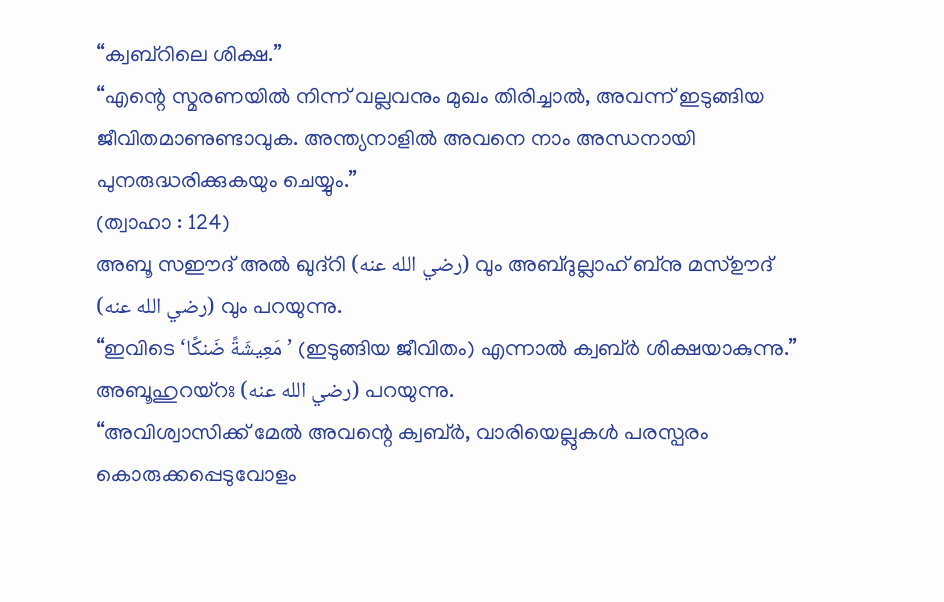“ക്വബ്റിലെ ശിക്ഷ.”
“എന്റെ സ്മരണയിൽ നിന്ന് വല്ലവനും മുഖം തിരിച്ചാൽ, അവന്ന് ഇടുങ്ങിയ ജീവിതമാണുണ്ടാവുക. അന്ത്യനാളിൽ അവനെ നാം അന്ധനായി പുനരുദ്ധരിക്കുകയും ചെയ്യും.”
(ത്വാഹാ : 124)
അബൂ സഈദ് അൽ ഖുദ്റി (رضي الله عنه) വും അബ്ദുല്ലാഹ് ബ്നു മസ്ഊദ് (رضي الله عنه) വും പറയുന്നു.
“ഇവിടെ ‘مَعِيشَةً ضَنكًا’ (ഇടുങ്ങിയ ജീവിതം) എന്നാൽ ക്വബ്ർ ശിക്ഷയാകുന്നു.”
അബൂഹുറയ്റഃ (رضي الله عنه) പറയുന്നു.
“അവിശ്വാസിക്ക് മേൽ അവന്റെ ക്വബ്ർ, വാരിയെല്ലുകൾ പരസ്പരം കൊരുക്കപ്പെടുവോളം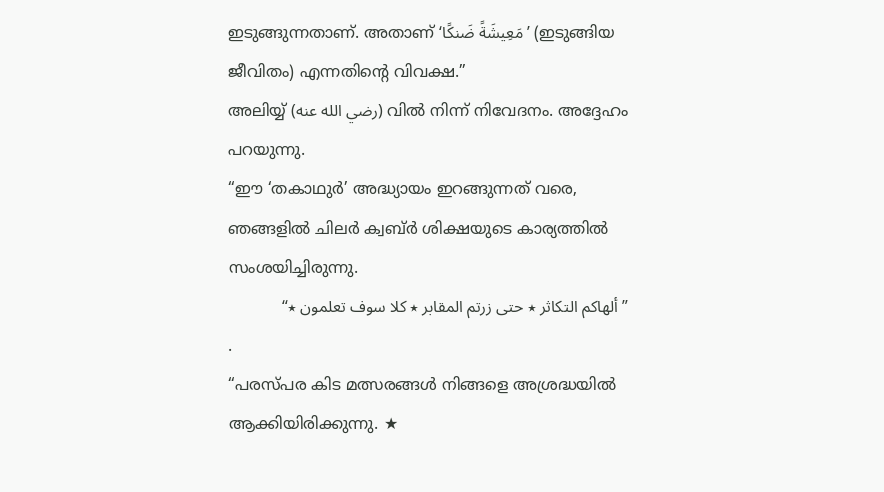ഇടുങ്ങുന്നതാണ്. അതാണ് ‘مَعِيشَةً ضَنكًا’ (ഇടുങ്ങിയ ജീവിതം) എന്നതിന്റെ വിവക്ഷ.”
അലിയ്യ് (رضي الله عنه) വിൽ നിന്ന് നിവേദനം. അദ്ദേഹം പറയുന്നു.
“ഈ ‘തകാഥുർ’ അദ്ധ്യായം ഇറങ്ങുന്നത് വരെ, ഞങ്ങളിൽ ചിലർ ക്വബ്ർ ശിക്ഷയുടെ കാര്യത്തിൽ സംശയിച്ചിരുന്നു.
”ألهاكم التكاثر ٭ حتى زرتم المقابر ٭ كلا سوف تعلمون ٭“
.
“പരസ്പര കിട മത്സരങ്ങൾ നിങ്ങളെ അശ്രദ്ധയിൽ ആക്കിയിരിക്കുന്നു. ★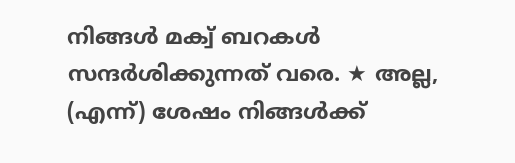നിങ്ങൾ മക്വ് ബറകൾ സന്ദർശിക്കുന്നത് വരെ. ★ അല്ല, (എന്ന്) ശേഷം നിങ്ങൾക്ക്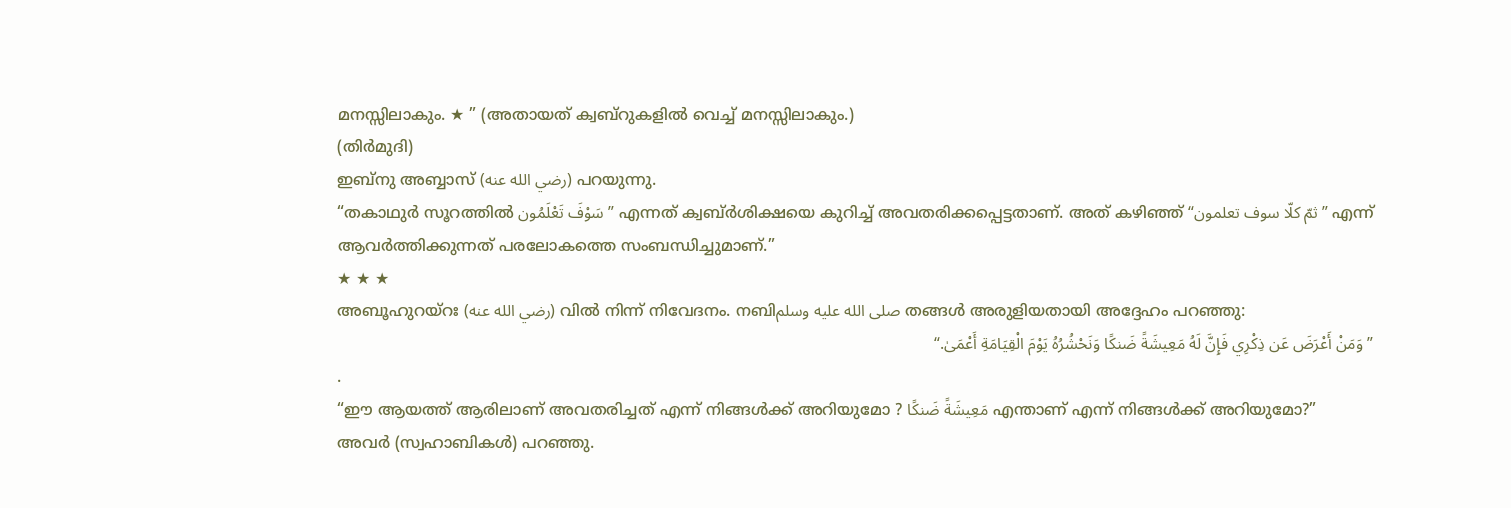മനസ്സിലാകും. ★ ” (അതായത് ക്വബ്റുകളിൽ വെച്ച് മനസ്സിലാകും.)
(തിർമുദി)
ഇബ്നു അബ്ബാസ് (رضي الله عنه) പറയുന്നു.
“തകാഥുർ സൂറത്തിൽ سَوْفَ تَعْلَمُون” എന്നത് ക്വബ്ർശിക്ഷയെ കുറിച്ച് അവതരിക്കപ്പെട്ടതാണ്. അത് കഴിഞ്ഞ് “ثمّ كلّا سوف تعلمون” എന്ന് ആവർത്തിക്കുന്നത് പരലോകത്തെ സംബന്ധിച്ചുമാണ്.”
★ ★ ★
അബൂഹുറയ്റഃ (رضي الله عنه) വിൽ നിന്ന് നിവേദനം. നബിصلى الله عليه وسلم തങ്ങൾ അരുളിയതായി അദ്ദേഹം പറഞ്ഞു:
”وَمَنْ أَعْرَضَ عَن ذِكْرِي فَإِنَّ لَهُ مَعِيشَةً ضَنكًا وَنَحْشُرُهُ يَوْمَ الْقِيَامَةِ أَعْمَىٰ.“
.
“ഈ ആയത്ത് ആരിലാണ് അവതരിച്ചത് എന്ന് നിങ്ങൾക്ക് അറിയുമോ ? مَعِيشَةً ضَنكًا എന്താണ് എന്ന് നിങ്ങൾക്ക് അറിയുമോ?”
അവർ (സ്വഹാബികൾ) പറഞ്ഞു.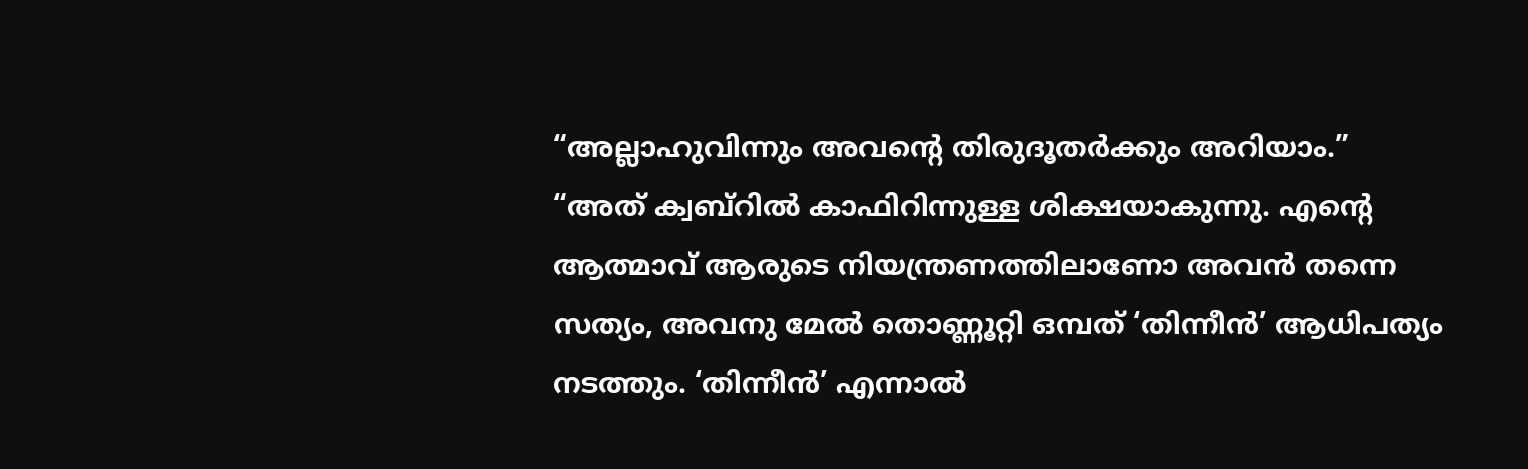“അല്ലാഹുവിന്നും അവന്റെ തിരുദൂതർക്കും അറിയാം.”
“അത് ക്വബ്റിൽ കാഫിറിന്നുള്ള ശിക്ഷയാകുന്നു. എന്റെ ആത്മാവ് ആരുടെ നിയന്ത്രണത്തിലാണോ അവൻ തന്നെ സത്യം, അവനു മേൽ തൊണ്ണൂറ്റി ഒമ്പത് ‘തിന്നീൻ’ ആധിപത്യം നടത്തും. ‘തിന്നീൻ’ എന്നാൽ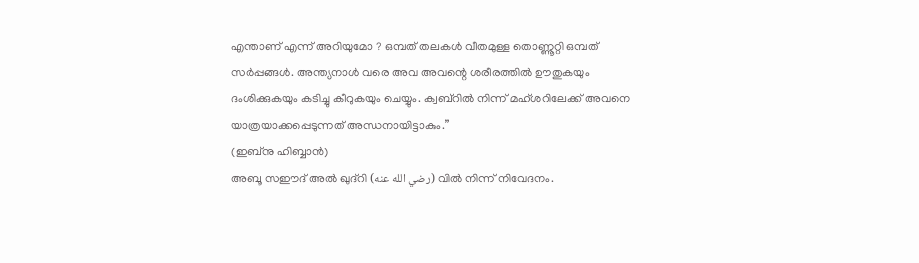എന്താണ് എന്ന് അറിയുമോ ? ഒമ്പത് തലകൾ വീതമുള്ള തൊണ്ണൂറ്റി ഒമ്പത് സർപ്പങ്ങൾ. അന്ത്യനാൾ വരെ അവ അവന്റെ ശരീരത്തിൽ ഊതുകയും ദംശിക്കുകയും കടിച്ചു കീറുകയും ചെയ്യും. ക്വബ്റിൽ നിന്ന് മഹ്ശറിലേക്ക് അവനെ യാത്രയാക്കപ്പെടുന്നത് അന്ധനായിട്ടാകും.”
(ഇബ്നു ഹിബ്ബാൻ)
അബൂ സഈദ് അൽ ഖുദ്റി (رضي الله عنه) വിൽ നിന്ന് നിവേദനം.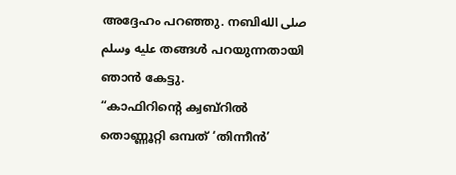അദ്ദേഹം പറഞ്ഞു. നബിصلى الله عليه وسلم തങ്ങൾ പറയുന്നതായി ഞാൻ കേട്ടു.
“കാഫിറിന്റെ ക്വബ്റിൽ തൊണ്ണൂറ്റി ഒമ്പത് ‘തിന്നീൻ’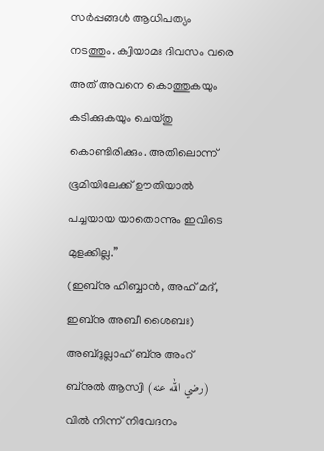സർപ്പങ്ങൾ ആധിപത്യം നടത്തും. ക്വിയാമഃ ദിവസം വരെ അത് അവനെ കൊത്തുകയും കടിക്കുകയും ചെയ്തു കൊണ്ടിരിക്കും. അതിലൊന്ന് ഭൂമിയിലേക്ക് ഊതിയാൽ പച്ചയായ യാതൊന്നും ഇവിടെ മുളക്കില്ല.”
(ഇബ്നു ഹിബ്ബാൻ, അഹ് മദ്, ഇബ്നു അബീ ശൈബഃ)
അബ്ദുല്ലാഹ് ബ്നു അംറ് ബ്നുൽ ആസ്വി (رضي الله عنه) വിൽ നിന്ന് നിവേദനം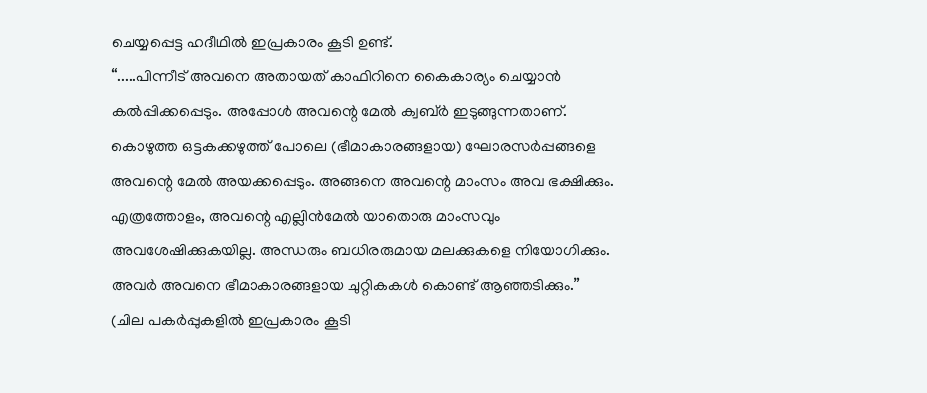ചെയ്യപ്പെട്ട ഹദീഥിൽ ഇപ്രകാരം കൂടി ഉണ്ട്.
“.....പിന്നീട് അവനെ അതായത് കാഫിറിനെ കൈകാര്യം ചെയ്യാൻ കൽപ്പിക്കപ്പെടും. അപ്പോൾ അവന്റെ മേൽ ക്വബ്ർ ഇടുങ്ങുന്നതാണ്. കൊഴുത്ത ഒട്ടകക്കഴുത്ത് പോലെ (ഭീമാകാരങ്ങളായ) ഘോരസർപ്പങ്ങളെ അവന്റെ മേൽ അയക്കപ്പെടും. അങ്ങനെ അവന്റെ മാംസം അവ ഭക്ഷിക്കും. എത്രത്തോളം, അവന്റെ എല്ലിൻമേൽ യാതൊരു മാംസവും അവശേഷിക്കുകയില്ല. അന്ധരും ബധിരരുമായ മലക്കുകളെ നിയോഗിക്കും. അവർ അവനെ ഭീമാകാരങ്ങളായ ചുറ്റികകൾ കൊണ്ട് ആഞ്ഞടിക്കും.”
(ചില പകർപ്പുകളിൽ ഇപ്രകാരം കൂടി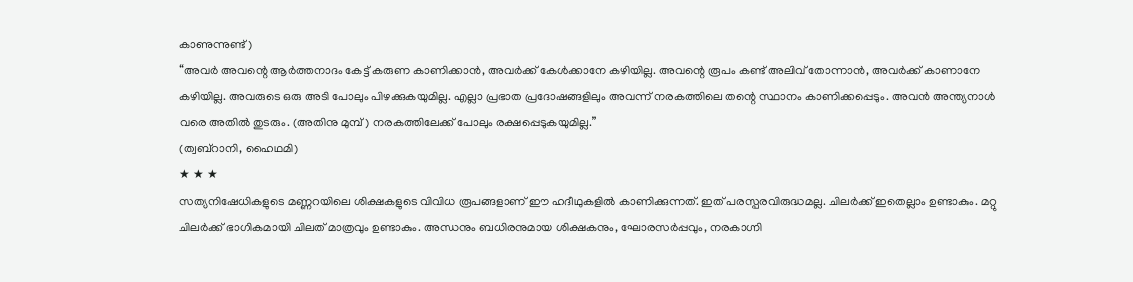കാണുന്നുണ്ട്)
“അവർ അവന്റെ ആർത്തനാദം കേട്ട് കരുണ കാണിക്കാൻ, അവർക്ക് കേൾക്കാനേ കഴിയില്ല. അവന്റെ രൂപം കണ്ട് അലിവ് തോന്നാൻ, അവർക്ക് കാണാനേ കഴിയില്ല. അവരുടെ ഒരു അടി പോലും പിഴക്കുകയുമില്ല. എല്ലാ പ്രഭാത പ്രദോഷങ്ങളിലും അവന്ന് നരകത്തിലെ തന്റെ സ്ഥാനം കാണിക്കപ്പെടും. അവൻ അന്ത്യനാൾ വരെ അതിൽ തുടരും. (അതിനു മുമ്പ്) നരകത്തിലേക്ക് പോലും രക്ഷപ്പെടുകയുമില്ല.”
(ത്വബ്റാനി, ഹൈഥമി)
★ ★ ★
സത്യനിഷേധികളുടെ മണ്ണറയിലെ ശിക്ഷകളുടെ വിവിധ രൂപങ്ങളാണ് ഈ ഹദീഥുകളിൽ കാണിക്കുന്നത്. ഇത് പരസ്പരവിരുദ്ധമല്ല. ചിലർക്ക് ഇതെല്ലാം ഉണ്ടാകും. മറ്റു ചിലർക്ക് ഭാഗികമായി ചിലത് മാത്രവും ഉണ്ടാകും. അന്ധനും ബധിരനുമായ ശിക്ഷകനും, ഘോരസർപ്പവും, നരകാഗ്നി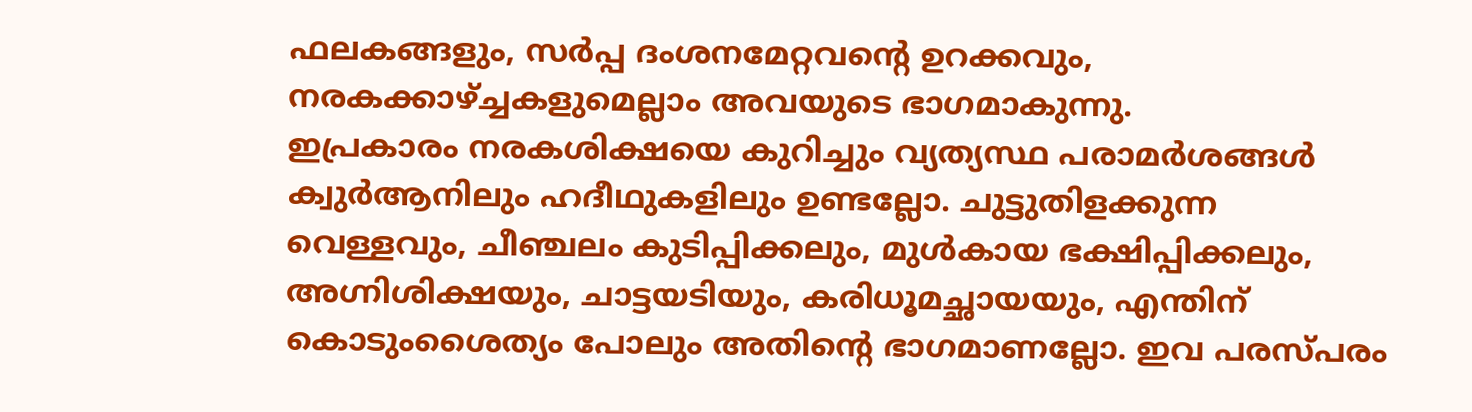ഫലകങ്ങളും, സർപ്പ ദംശനമേറ്റവന്റെ ഉറക്കവും, നരകക്കാഴ്ച്ചകളുമെല്ലാം അവയുടെ ഭാഗമാകുന്നു.
ഇപ്രകാരം നരകശിക്ഷയെ കുറിച്ചും വ്യത്യസ്ഥ പരാമർശങ്ങൾ ക്വുർആനിലും ഹദീഥുകളിലും ഉണ്ടല്ലോ. ചുട്ടുതിളക്കുന്ന വെള്ളവും, ചീഞ്ചലം കുടിപ്പിക്കലും, മുൾകായ ഭക്ഷിപ്പിക്കലും, അഗ്നിശിക്ഷയും, ചാട്ടയടിയും, കരിധൂമച്ഛായയും, എന്തിന് കൊടുംശൈത്യം പോലും അതിന്റെ ഭാഗമാണല്ലോ. ഇവ പരസ്പരം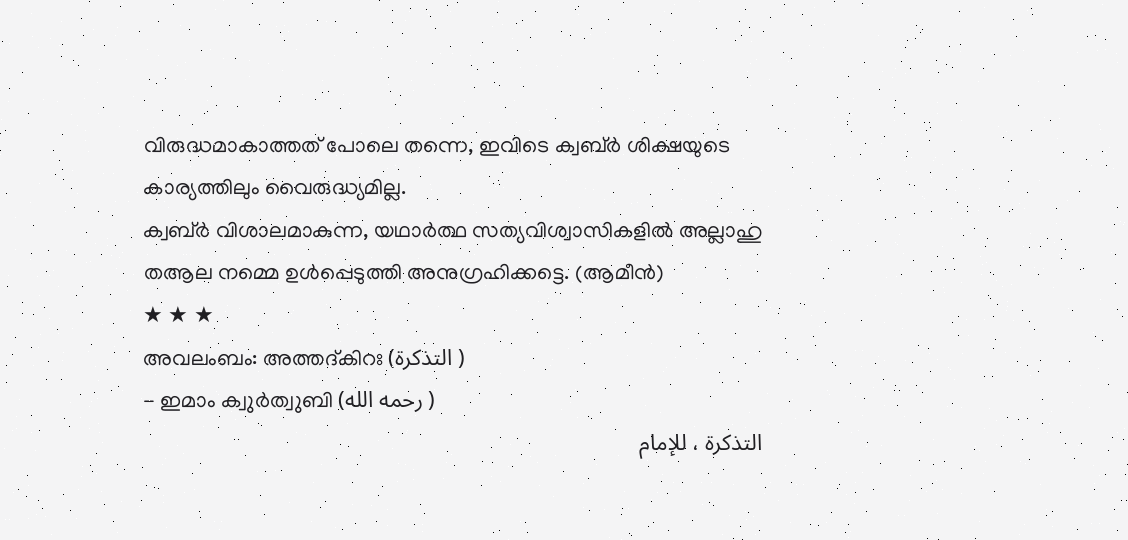വിരുദ്ധമാകാത്തത് പോലെ തന്നെ, ഇവിടെ ക്വബ്ർ ശിക്ഷയുടെ കാര്യത്തിലും വൈരുദ്ധ്യമില്ല.
ക്വബ്ർ വിശാലമാകുന്ന, യഥാർത്ഥ സത്യവിശ്വാസികളിൽ അല്ലാഹു തആല നമ്മെ ഉൾപ്പെടുത്തി അനുഗ്രഹിക്കട്ടെ. (ആമീൻ)
★ ★ ★
അവലംബം: അത്തദ്കിറഃ (التذكرة )
- ഇമാം ക്വുർത്വുബി (رحمه الله )
التذكرة ، للإمام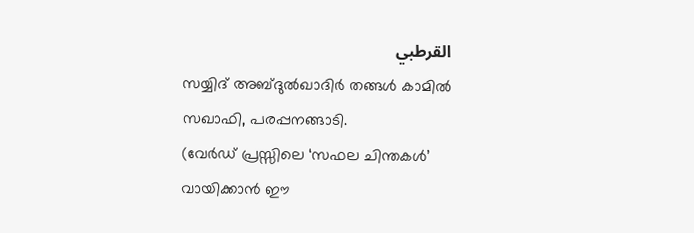القرطبي
സയ്യിദ് അബ്ദുൽഖാദിർ തങ്ങൾ കാമിൽ സഖാഫി, പരപ്പനങ്ങാടി.
(വേർഡ് പ്രസ്സിലെ ‘സഫല ചിന്തകൾ’ വായിക്കാൻ ഈ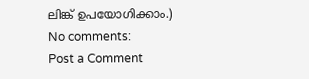ലിങ്ക് ഉപയോഗിക്കാം.)
No comments:
Post a Comment